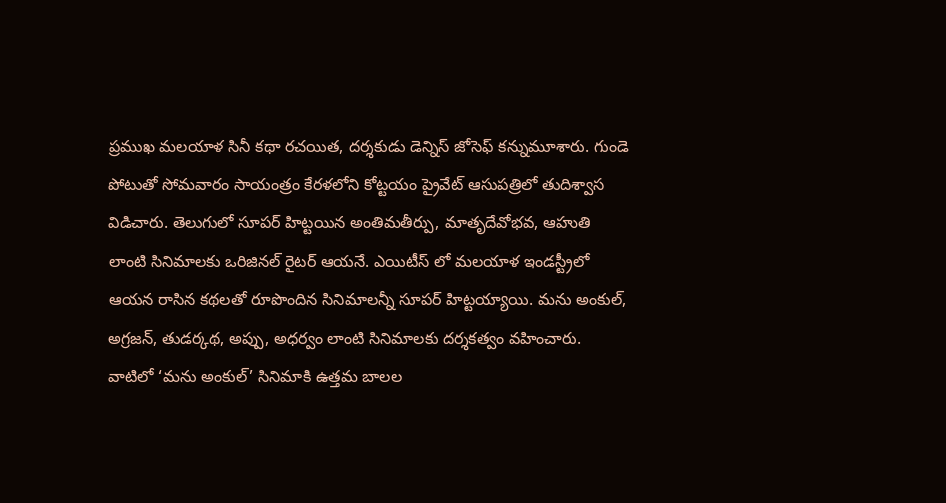ప్రముఖ మలయాళ సినీ కథా రచయిత, దర్శకుడు డెన్నిస్ జోసెఫ్ కన్నుమూశారు. గుండె పోటుతో సోమవారం సాయంత్రం కేరళలోని కోట్టయం ప్రైవేట్ ఆసుపత్రిలో తుదిశ్వాస విడిచారు. తెలుగులో సూపర్ హిట్టయిన అంతిమతీర్పు, మాతృదేవోభవ, ఆహుతి లాంటి సినిమాలకు ఒరిజినల్ రైటర్ ఆయనే. ఎయిటీస్ లో మలయాళ ఇండస్ట్రీలో ఆయన రాసిన కథలతో రూపొందిన సినిమాలన్నీ సూపర్ హిట్టయ్యాయి. మను అంకుల్, అగ్రజన్, తుడర్కథ, అప్పు, అధర్వం లాంటి సినిమాలకు దర్శకత్వం వహించారు. వాటిలో ‘మను అంకుల్’ సినిమాకి ఉత్తమ బాలల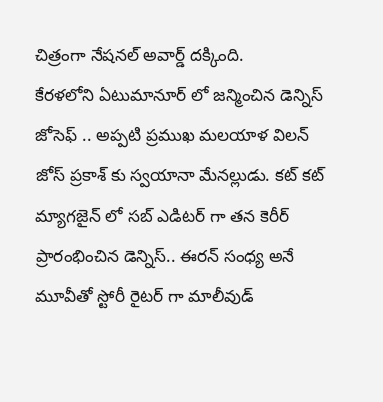చిత్రంగా నేషనల్ అవార్డ్ దక్కింది.
కేరళలోని ఏటుమానూర్ లో జన్మించిన డెన్నిస్ జోసెఫ్ .. అప్పటి ప్రముఖ మలయాళ విలన్ జోస్ ప్రకాశ్ కు స్వయానా మేనల్లుడు. కట్ కట్ మ్యాగజైన్ లో సబ్ ఎడిటర్ గా తన కెరీర్ ప్రారంభించిన డెన్నిస్.. ఈరన్ సంధ్య అనే మూవీతో స్టోరీ రైటర్ గా మాలీవుడ్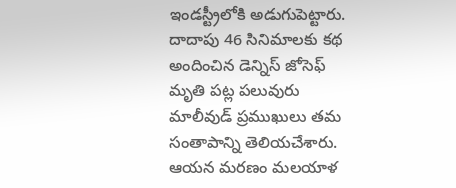ఇండస్ట్రీలోకి అడుగుపెట్టారు. దాదాపు 46 సినిమాలకు కథ అందించిన డెన్నిస్ జోసెఫ్ మృతి పట్ల పలువురు మాలీవుడ్ ప్రముఖులు తమ సంతాపాన్ని తెలియచేశారు. ఆయన మరణం మలయాళ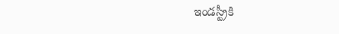ఇండస్ట్రీకి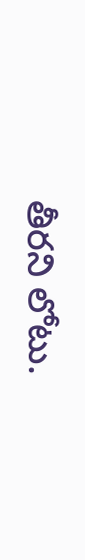తీరని లోటు.